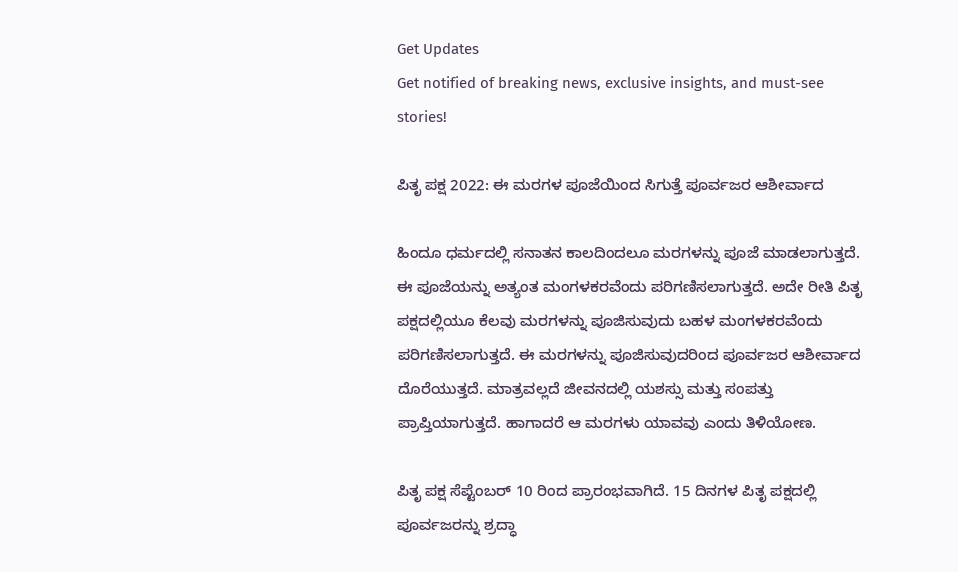Get Updates
Get notified of breaking news, exclusive insights, and must-see stories!

ಪಿತೃ ಪಕ್ಷ 2022: ಈ ಮರಗಳ ಪೂಜೆಯಿಂದ ಸಿಗುತ್ತೆ ಪೂರ್ವಜರ ಆಶೀರ್ವಾದ

ಹಿಂದೂ ಧರ್ಮದಲ್ಲಿ ಸನಾತನ ಕಾಲದಿಂದಲೂ ಮರಗಳನ್ನು ಪೂಜೆ ಮಾಡಲಾಗುತ್ತದೆ. ಈ ಪೂಜೆಯನ್ನು ಅತ್ಯಂತ ಮಂಗಳಕರವೆಂದು ಪರಿಗಣಿಸಲಾಗುತ್ತದೆ. ಅದೇ ರೀತಿ ಪಿತೃ ಪಕ್ಷದಲ್ಲಿಯೂ ಕೆಲವು ಮರಗಳನ್ನು ಪೂಜಿಸುವುದು ಬಹಳ ಮಂಗಳಕರವೆಂದು ಪರಿಗಣಿಸಲಾಗುತ್ತದೆ. ಈ ಮರಗಳನ್ನು ಪೂಜಿಸುವುದರಿಂದ ಪೂರ್ವಜರ ಆಶೀರ್ವಾದ ದೊರೆಯುತ್ತದೆ. ಮಾತ್ರವಲ್ಲದೆ ಜೀವನದಲ್ಲಿ ಯಶಸ್ಸು ಮತ್ತು ಸಂಪತ್ತು ಪ್ರಾಪ್ತಿಯಾಗುತ್ತದೆ. ಹಾಗಾದರೆ ಆ ಮರಗಳು ಯಾವವು ಎಂದು ತಿಳಿಯೋಣ.

ಪಿತೃ ಪಕ್ಷ ಸೆಪ್ಟೆಂಬರ್ 10 ರಿಂದ ಪ್ರಾರಂಭವಾಗಿದೆ. 15 ದಿನಗಳ ಪಿತೃ ಪಕ್ಷದಲ್ಲಿ ಪೂರ್ವಜರನ್ನು ಶ್ರದ್ಧಾ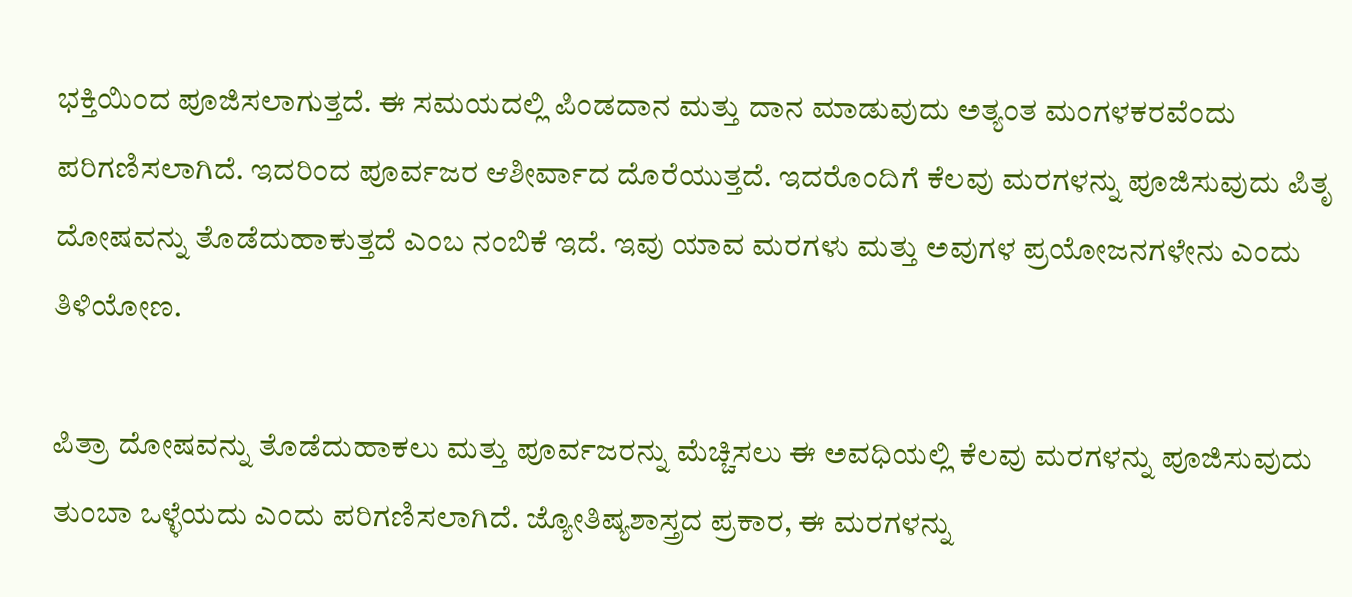ಭಕ್ತಿಯಿಂದ ಪೂಜಿಸಲಾಗುತ್ತದೆ. ಈ ಸಮಯದಲ್ಲಿ ಪಿಂಡದಾನ ಮತ್ತು ದಾನ ಮಾಡುವುದು ಅತ್ಯಂತ ಮಂಗಳಕರವೆಂದು ಪರಿಗಣಿಸಲಾಗಿದೆ. ಇದರಿಂದ ಪೂರ್ವಜರ ಆಶೀರ್ವಾದ ದೊರೆಯುತ್ತದೆ. ಇದರೊಂದಿಗೆ ಕೆಲವು ಮರಗಳನ್ನು ಪೂಜಿಸುವುದು ಪಿತೃ ದೋಷವನ್ನು ತೊಡೆದುಹಾಕುತ್ತದೆ ಎಂಬ ನಂಬಿಕೆ ಇದೆ. ಇವು ಯಾವ ಮರಗಳು ಮತ್ತು ಅವುಗಳ ಪ್ರಯೋಜನಗಳೇನು ಎಂದು ತಿಳಿಯೋಣ.

ಪಿತ್ರಾ ದೋಷವನ್ನು ತೊಡೆದುಹಾಕಲು ಮತ್ತು ಪೂರ್ವಜರನ್ನು ಮೆಚ್ಚಿಸಲು ಈ ಅವಧಿಯಲ್ಲಿ ಕೆಲವು ಮರಗಳನ್ನು ಪೂಜಿಸುವುದು ತುಂಬಾ ಒಳ್ಳೆಯದು ಎಂದು ಪರಿಗಣಿಸಲಾಗಿದೆ. ಜ್ಯೋತಿಷ್ಯಶಾಸ್ತ್ರದ ಪ್ರಕಾರ, ಈ ಮರಗಳನ್ನು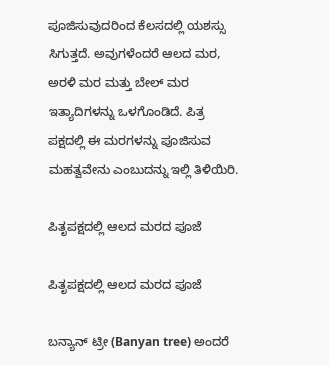ಪೂಜಿಸುವುದರಿಂದ ಕೆಲಸದಲ್ಲಿ ಯಶಸ್ಸು ಸಿಗುತ್ತದೆ. ಅವುಗಳೆಂದರೆ ಆಲದ ಮರ, ಅರಳಿ ಮರ ಮತ್ತು ಬೇಲ್ ಮರ ಇತ್ಯಾದಿಗಳನ್ನು ಒಳಗೊಂಡಿದೆ. ಪಿತ್ರ ಪಕ್ಷದಲ್ಲಿ ಈ ಮರಗಳನ್ನು ಪೂಜಿಸುವ ಮಹತ್ವವೇನು ಎಂಬುದನ್ನು ಇಲ್ಲಿ ತಿಳಿಯಿರಿ.

ಪಿತೃಪಕ್ಷದಲ್ಲಿ ಆಲದ ಮರದ ಪೂಜೆ

ಪಿತೃಪಕ್ಷದಲ್ಲಿ ಆಲದ ಮರದ ಪೂಜೆ

ಬನ್ಯಾನ್ ಟ್ರೀ (Banyan tree) ಅಂದರೆ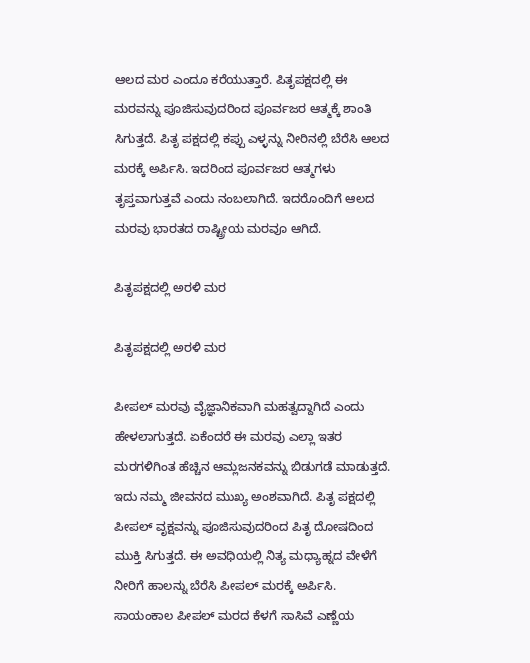ಆಲದ ಮರ ಎಂದೂ ಕರೆಯುತ್ತಾರೆ. ಪಿತೃಪಕ್ಷದಲ್ಲಿ ಈ ಮರವನ್ನು ಪೂಜಿಸುವುದರಿಂದ ಪೂರ್ವಜರ ಆತ್ಮಕ್ಕೆ ಶಾಂತಿ ಸಿಗುತ್ತದೆ. ಪಿತೃ ಪಕ್ಷದಲ್ಲಿ ಕಪ್ಪು ಎಳ್ಳನ್ನು ನೀರಿನಲ್ಲಿ ಬೆರೆಸಿ ಆಲದ ಮರಕ್ಕೆ ಅರ್ಪಿಸಿ. ಇದರಿಂದ ಪೂರ್ವಜರ ಆತ್ಮಗಳು ತೃಪ್ತವಾಗುತ್ತವೆ ಎಂದು ನಂಬಲಾಗಿದೆ. ಇದರೊಂದಿಗೆ ಆಲದ ಮರವು ಭಾರತದ ರಾಷ್ಟ್ರೀಯ ಮರವೂ ಆಗಿದೆ.

ಪಿತೃಪಕ್ಷದಲ್ಲಿ ಅರಳಿ ಮರ

ಪಿತೃಪಕ್ಷದಲ್ಲಿ ಅರಳಿ ಮರ

ಪೀಪಲ್ ಮರವು ವೈಜ್ಞಾನಿಕವಾಗಿ ಮಹತ್ವದ್ದಾಗಿದೆ ಎಂದು ಹೇಳಲಾಗುತ್ತದೆ. ಏಕೆಂದರೆ ಈ ಮರವು ಎಲ್ಲಾ ಇತರ ಮರಗಳಿಗಿಂತ ಹೆಚ್ಚಿನ ಆಮ್ಲಜನಕವನ್ನು ಬಿಡುಗಡೆ ಮಾಡುತ್ತದೆ. ಇದು ನಮ್ಮ ಜೀವನದ ಮುಖ್ಯ ಅಂಶವಾಗಿದೆ. ಪಿತೃ ಪಕ್ಷದಲ್ಲಿ ಪೀಪಲ್ ವೃಕ್ಷವನ್ನು ಪೂಜಿಸುವುದರಿಂದ ಪಿತೃ ದೋಷದಿಂದ ಮುಕ್ತಿ ಸಿಗುತ್ತದೆ. ಈ ಅವಧಿಯಲ್ಲಿ ನಿತ್ಯ ಮಧ್ಯಾಹ್ನದ ವೇಳೆಗೆ ನೀರಿಗೆ ಹಾಲನ್ನು ಬೆರೆಸಿ ಪೀಪಲ್ ಮರಕ್ಕೆ ಅರ್ಪಿಸಿ. ಸಾಯಂಕಾಲ ಪೀಪಲ್ ಮರದ ಕೆಳಗೆ ಸಾಸಿವೆ ಎಣ್ಣೆಯ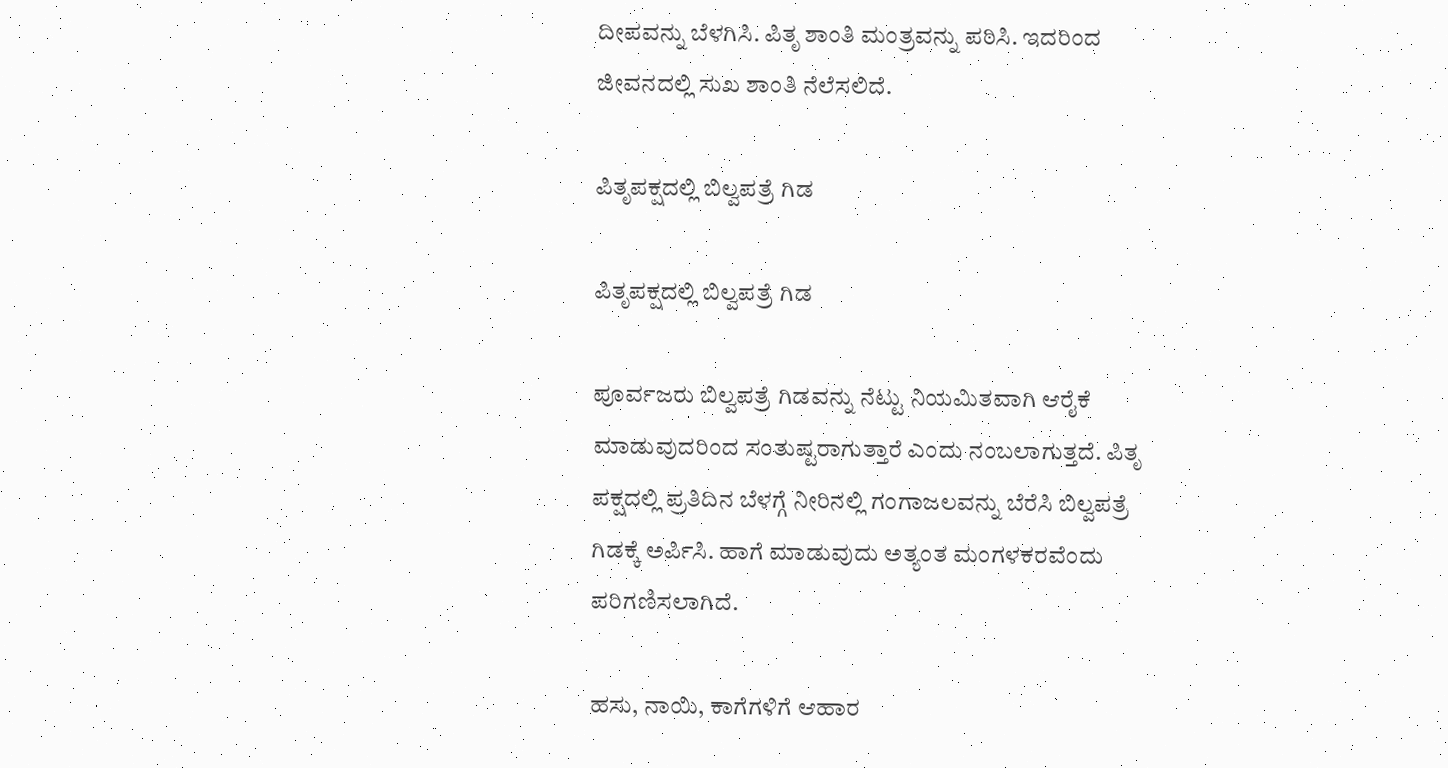ದೀಪವನ್ನು ಬೆಳಗಿಸಿ. ಪಿತೃ ಶಾಂತಿ ಮಂತ್ರವನ್ನು ಪಠಿಸಿ. ಇದರಿಂದ ಜೀವನದಲ್ಲಿ ಸುಖ ಶಾಂತಿ ನೆಲೆಸಲಿದೆ.

ಪಿತೃಪಕ್ಷದಲ್ಲಿ ಬಿಲ್ವಪತ್ರೆ ಗಿಡ

ಪಿತೃಪಕ್ಷದಲ್ಲಿ ಬಿಲ್ವಪತ್ರೆ ಗಿಡ

ಪೂರ್ವಜರು ಬಿಲ್ವಪತ್ರೆ ಗಿಡವನ್ನು ನೆಟ್ಟು ನಿಯಮಿತವಾಗಿ ಆರೈಕೆ ಮಾಡುವುದರಿಂದ ಸಂತುಷ್ಟರಾಗುತ್ತಾರೆ ಎಂದು ನಂಬಲಾಗುತ್ತದೆ. ಪಿತೃ ಪಕ್ಷದಲ್ಲಿ ಪ್ರತಿದಿನ ಬೆಳಗ್ಗೆ ನೀರಿನಲ್ಲಿ ಗಂಗಾಜಲವನ್ನು ಬೆರೆಸಿ ಬಿಲ್ವಪತ್ರೆ ಗಿಡಕ್ಕೆ ಅರ್ಪಿಸಿ. ಹಾಗೆ ಮಾಡುವುದು ಅತ್ಯಂತ ಮಂಗಳಕರವೆಂದು ಪರಿಗಣಿಸಲಾಗಿದೆ.

ಹಸು, ನಾಯಿ, ಕಾಗೆಗಳಿಗೆ ಆಹಾರ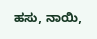ಹಸು, ನಾಯಿ,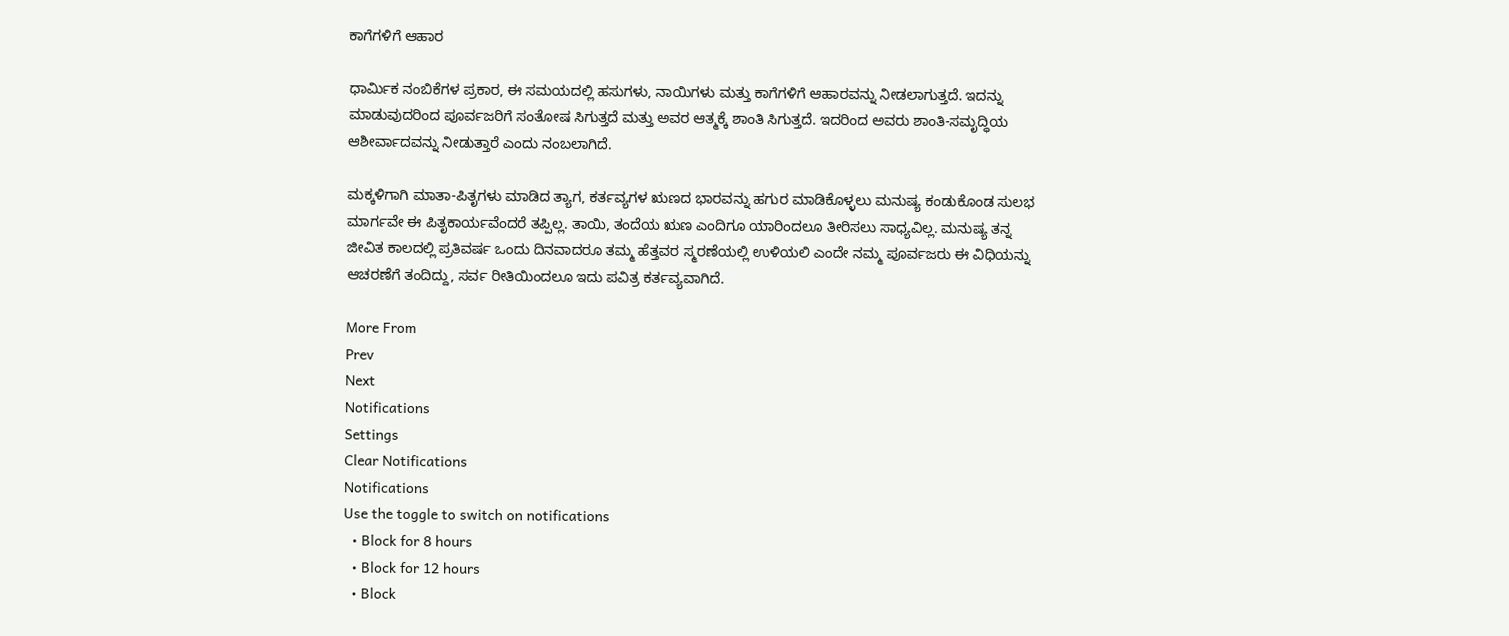ಕಾಗೆಗಳಿಗೆ ಆಹಾರ

ಧಾರ್ಮಿಕ ನಂಬಿಕೆಗಳ ಪ್ರಕಾರ, ಈ ಸಮಯದಲ್ಲಿ ಹಸುಗಳು, ನಾಯಿಗಳು ಮತ್ತು ಕಾಗೆಗಳಿಗೆ ಆಹಾರವನ್ನು ನೀಡಲಾಗುತ್ತದೆ. ಇದನ್ನು ಮಾಡುವುದರಿಂದ ಪೂರ್ವಜರಿಗೆ ಸಂತೋಷ ಸಿಗುತ್ತದೆ ಮತ್ತು ಅವರ ಆತ್ಮಕ್ಕೆ ಶಾಂತಿ ಸಿಗುತ್ತದೆ. ಇದರಿಂದ ಅವರು ಶಾಂತಿ-ಸಮೃದ್ಧಿಯ ಆಶೀರ್ವಾದವನ್ನು ನೀಡುತ್ತಾರೆ ಎಂದು ನಂಬಲಾಗಿದೆ.

ಮಕ್ಕಳಿಗಾಗಿ ಮಾತಾ-ಪಿತೃಗಳು ಮಾಡಿದ ತ್ಯಾಗ, ಕರ್ತವ್ಯಗಳ ಋಣದ ಭಾರವನ್ನು ಹಗುರ ಮಾಡಿಕೊಳ್ಳಲು ಮನುಷ್ಯ ಕಂಡುಕೊಂಡ ಸುಲಭ ಮಾರ್ಗವೇ ಈ ಪಿತೃಕಾರ್ಯವೆಂದರೆ ತಪ್ಪಿಲ್ಲ. ತಾಯಿ, ತಂದೆಯ ಋಣ ಎಂದಿಗೂ ಯಾರಿಂದಲೂ ತೀರಿಸಲು ಸಾಧ್ಯವಿಲ್ಲ. ಮನುಷ್ಯ ತನ್ನ ಜೀವಿತ ಕಾಲದಲ್ಲಿ ಪ್ರತಿವರ್ಷ ಒಂದು ದಿನವಾದರೂ ತಮ್ಮ ಹೆತ್ತವರ ಸ್ಮರಣೆಯಲ್ಲಿ ಉಳಿಯಲಿ ಎಂದೇ ನಮ್ಮ ಪೂರ್ವಜರು ಈ ವಿಧಿಯನ್ನು ಆಚರಣೆಗೆ ತಂದಿದ್ದು, ಸರ್ವ ರೀತಿಯಿಂದಲೂ ಇದು ಪವಿತ್ರ ಕರ್ತವ್ಯವಾಗಿದೆ.

More From
Prev
Next
Notifications
Settings
Clear Notifications
Notifications
Use the toggle to switch on notifications
  • Block for 8 hours
  • Block for 12 hours
  • Block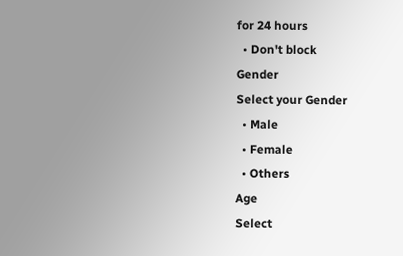for 24 hours
  • Don't block
Gender
Select your Gender
  • Male
  • Female
  • Others
Age
Select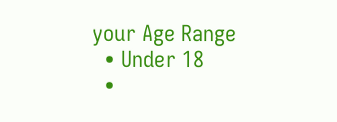your Age Range
  • Under 18
  •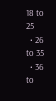18 to 25
  • 26 to 35
  • 36 to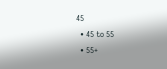45
  • 45 to 55
  • 55+